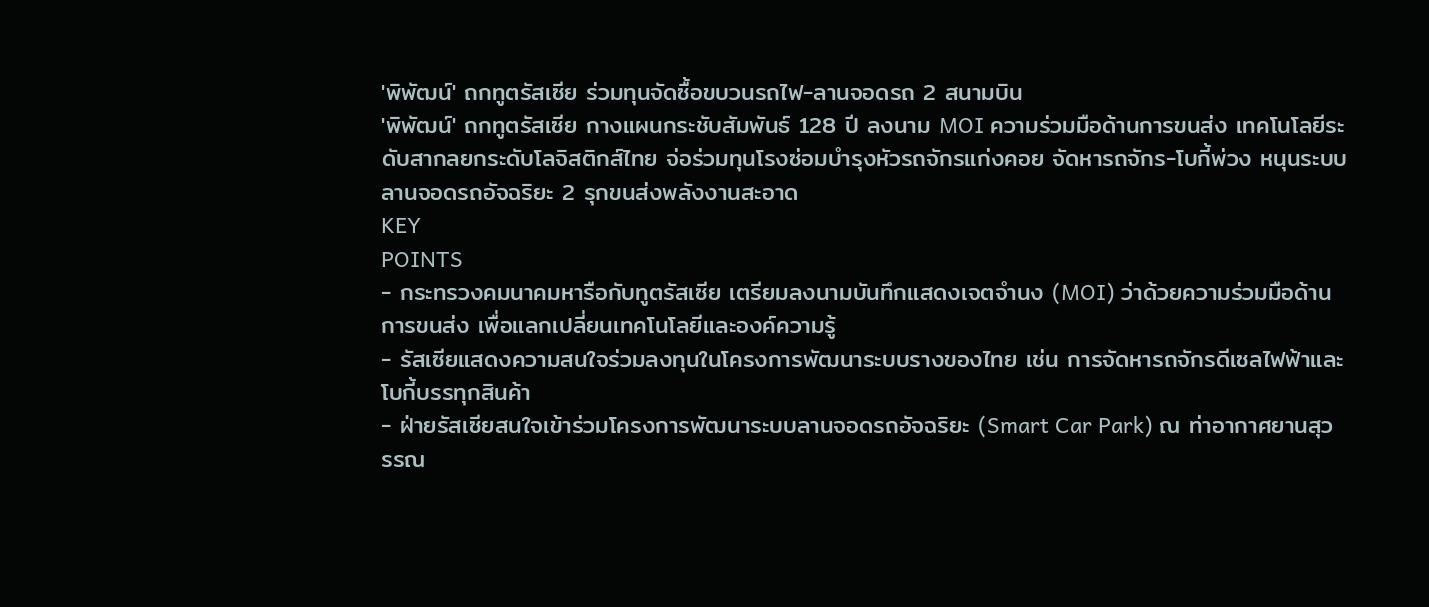'พิพัฒน์' ถกทูตรัสเซีย ร่วมทุนจัดซื้อขบวนรถไฟ-ลานจอดรถ 2 สนามบิน
'พิพัฒน์' ถกทูตรัสเซีย กางแผนกระชับสัมพันธ์ 128 ปี ลงนาม MOI ความร่วมมือด้านการขนส่ง เทคโนโลยีระดับสากลยกระดับโลจิสติกส์ไทย จ่อร่วมทุนโรงซ่อมบำรุงหัวรถจักรแก่งคอย จัดหารถจักร-โบกี้พ่วง หนุนระบบลานจอดรถอัจฉริยะ 2 รุกขนส่งพลังงานสะอาด
KEY
POINTS
- กระทรวงคมนาคมหารือกับทูตรัสเซีย เตรียมลงนามบันทึกแสดงเจตจำนง (MOI) ว่าด้วยความร่วมมือด้านการขนส่ง เพื่อแลกเปลี่ยนเทคโนโลยีและองค์ความรู้
- รัสเซียแสดงความสนใจร่วมลงทุนในโครงการพัฒนาระบบรางของไทย เช่น การจัดหารถจักรดีเซลไฟฟ้าและโบกี้บรรทุกสินค้า
- ฝ่ายรัสเซียสนใจเข้าร่วมโครงการพัฒนาระบบลานจอดรถอัจฉริยะ (Smart Car Park) ณ ท่าอากาศยานสุวรรณ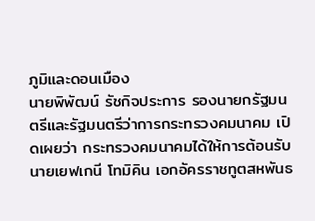ภูมิและดอนเมือง
นายพิพัฒน์ รัชกิจประการ รองนายกรัฐมนตรีและรัฐมนตรีว่าการกระทรวงคมนาคม เปิดเผยว่า กระทรวงคมนาคมได้ให้การต้อนรับ นายเยฟเกนี โทมิคิน เอกอัครราชทูตสหพันธ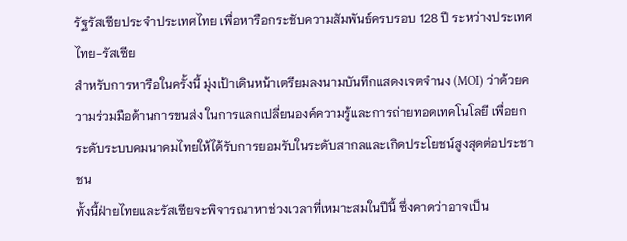รัฐรัสเซียประจำประเทศไทย เพื่อหารือกระชับความสัมพันธ์ครบรอบ 128 ปี ระหว่างประเทศไทย-รัสเซีย
สำหรับการหารือในครั้งนี้ มุ่งเป้าเดินหน้าเตรียมลงนามบันทึกแสดงเจตจำนง (MOI) ว่าด้วยความร่วมมือด้านการขนส่ง ในการแลกเปลี่ยนองค์ความรู้และการถ่ายทอดเทคโนโลยี เพื่อยกระดับระบบคมนาคมไทยให้ได้รับการยอมรับในระดับสากลและเกิดประโยชน์สูงสุดต่อประชาชน
ทั้งนี้ฝ่ายไทยและรัสเซียจะพิจารณาหาช่วงเวลาที่เหมาะสมในปีนี้ ซึ่งคาดว่าอาจเป็น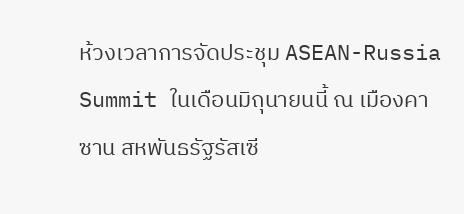ห้วงเวลาการจัดประชุม ASEAN-Russia Summit ในเดือนมิถุนายนนี้ ณ เมืองคาซาน สหพันธรัฐรัสเซี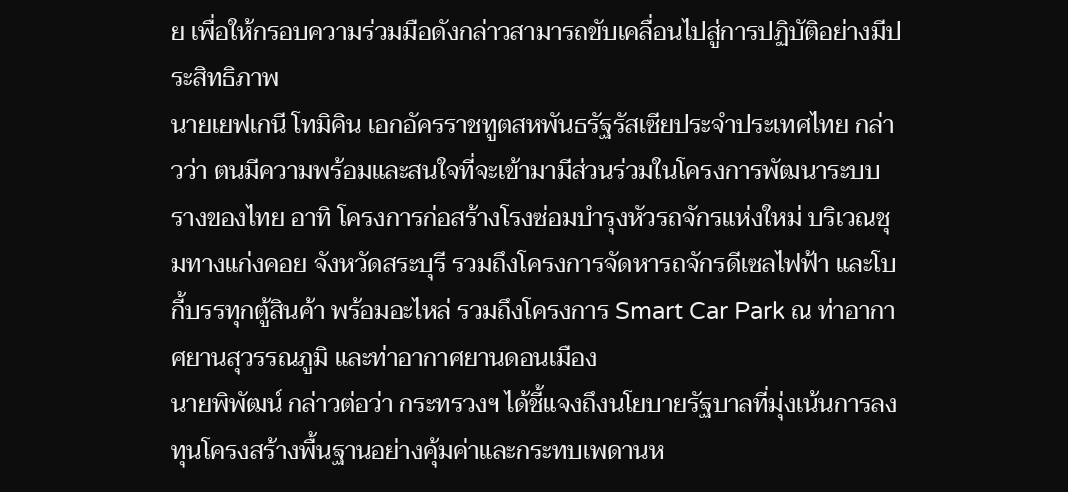ย เพื่อให้กรอบความร่วมมือดังกล่าวสามารถขับเคลื่อนไปสู่การปฏิบัติอย่างมีประสิทธิภาพ
นายเยฟเกนี โทมิคิน เอกอัครราชทูตสหพันธรัฐรัสเซียประจำประเทศไทย กล่าวว่า ตนมีความพร้อมและสนใจที่จะเข้ามามีส่วนร่วมในโครงการพัฒนาระบบรางของไทย อาทิ โครงการก่อสร้างโรงซ่อมบำรุงหัวรถจักรแห่งใหม่ บริเวณชุมทางแก่งคอย จังหวัดสระบุรี รวมถึงโครงการจัดหารถจักรดีเซลไฟฟ้า และโบกี้บรรทุกตู้สินค้า พร้อมอะไหล่ รวมถึงโครงการ Smart Car Park ณ ท่าอากาศยานสุวรรณภูมิ และท่าอากาศยานดอนเมือง
นายพิพัฒน์ กล่าวต่อว่า กระทรวงฯ ได้ชี้แจงถึงนโยบายรัฐบาลที่มุ่งเน้นการลงทุนโครงสร้างพื้นฐานอย่างคุ้มค่าและกระทบเพดานห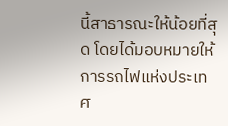นี้สาธารณะให้น้อยที่สุด โดยได้มอบหมายให้ การรถไฟแห่งประเทศ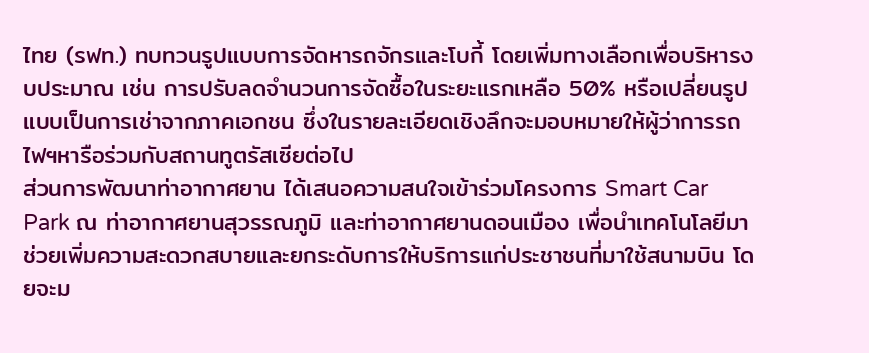ไทย (รฟท.) ทบทวนรูปแบบการจัดหารถจักรและโบกี้ โดยเพิ่มทางเลือกเพื่อบริหารงบประมาณ เช่น การปรับลดจำนวนการจัดซื้อในระยะแรกเหลือ 50% หรือเปลี่ยนรูปแบบเป็นการเช่าจากภาคเอกชน ซึ่งในรายละเอียดเชิงลึกจะมอบหมายให้ผู้ว่าการรถไฟฯหารือร่วมกับสถานทูตรัสเซียต่อไป
ส่วนการพัฒนาท่าอากาศยาน ได้เสนอความสนใจเข้าร่วมโครงการ Smart Car Park ณ ท่าอากาศยานสุวรรณภูมิ และท่าอากาศยานดอนเมือง เพื่อนำเทคโนโลยีมาช่วยเพิ่มความสะดวกสบายและยกระดับการให้บริการแก่ประชาชนที่มาใช้สนามบิน โดยจะม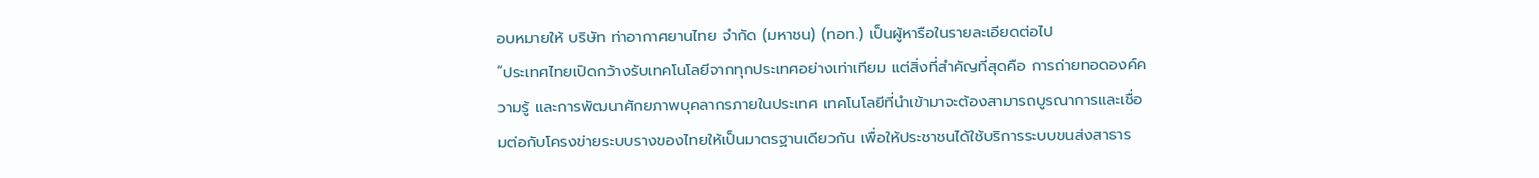อบหมายให้ บริษัท ท่าอากาศยานไทย จำกัด (มหาชน) (ทอท.) เป็นผู้หารือในรายละเอียดต่อไป
“ประเทศไทยเปิดกว้างรับเทคโนโลยีจากทุกประเทศอย่างเท่าเทียม แต่สิ่งที่สำคัญที่สุดคือ การถ่ายทอดองค์ความรู้ และการพัฒนาศักยภาพบุคลากรภายในประเทศ เทคโนโลยีที่นำเข้ามาจะต้องสามารถบูรณาการและเชื่อมต่อกับโครงข่ายระบบรางของไทยให้เป็นมาตรฐานเดียวกัน เพื่อให้ประชาชนได้ใช้บริการระบบขนส่งสาธาร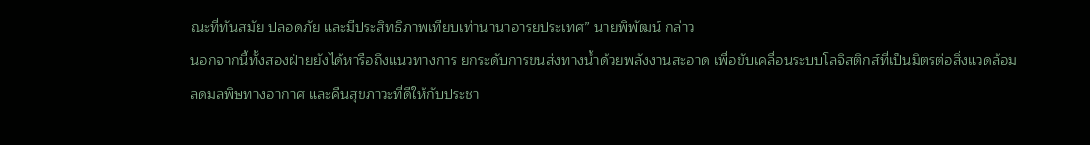ณะที่ทันสมัย ปลอดภัย และมีประสิทธิภาพเทียบเท่านานาอารยประเทศ” นายพิพัฒน์ กล่าว
นอกจากนี้ทั้งสองฝ่ายยังได้หารือถึงแนวทางการ ยกระดับการขนส่งทางน้ำด้วยพลังงานสะอาด เพื่อขับเคลื่อนระบบโลจิสติกส์ที่เป็นมิตรต่อสิ่งแวดล้อม ลดมลพิษทางอากาศ และคืนสุขภาวะที่ดีให้กับประชา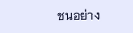ชนอย่าง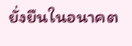ยั่งยืนในอนาคต